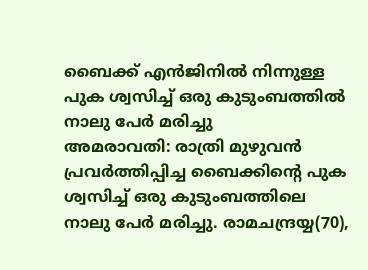ബൈക്ക് എൻജിനിൽ നിന്നുള്ള പുക ശ്വസിച്ച് ഒരു കുടുംബത്തിൽ നാലു പേർ മരിച്ചു
അമരാവതി: രാത്രി മുഴുവൻ പ്രവർത്തിപ്പിച്ച ബൈക്കിന്റെ പുക ശ്വസിച്ച് ഒരു കുടുംബത്തിലെ നാലു പേർ മരിച്ചു. രാമചന്ദ്രയ്യ(70),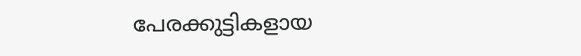പേരക്കുട്ടികളായ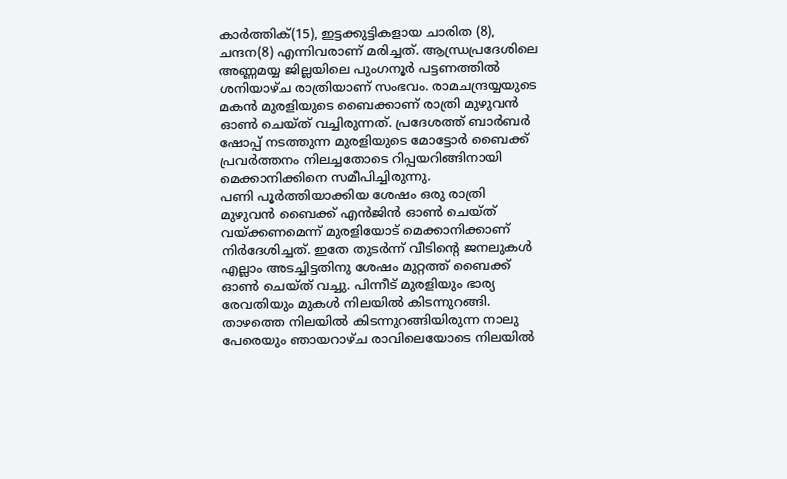കാർത്തിക്(15), ഇട്ടക്കുട്ടികളായ ചാരിത (8), ചന്ദന(8) എന്നിവരാണ് മരിച്ചത്. ആന്ധ്രപ്രദേശിലെ അണ്ണമയ്യ ജില്ലയിലെ പുംഗനൂർ പട്ടണത്തിൽ ശനിയാഴ്ച രാത്രിയാണ് സംഭവം. രാമചന്ദ്രയ്യയുടെ മകൻ മുരളിയുടെ ബൈക്കാണ് രാത്രി മുഴുവൻ ഓൺ ചെയ്ത് വച്ചിരുന്നത്. പ്രദേശത്ത് ബാർബർ ഷോപ്പ് നടത്തുന്ന മുരളിയുടെ മോട്ടോർ ബൈക്ക് പ്രവർത്തനം നിലച്ചതോടെ റിപ്പയറിങ്ങിനായി മെക്കാനിക്കിനെ സമീപിച്ചിരുന്നു.
പണി പൂർത്തിയാക്കിയ ശേഷം ഒരു രാത്രി മുഴുവൻ ബൈക്ക് എൻജിൻ ഓൺ ചെയ്ത് വയ്ക്കണമെന്ന് മുരളിയോട് മെക്കാനിക്കാണ് നിർദേശിച്ചത്. ഇതേ തുടർന്ന് വീടിന്റെ ജനലുകൾ എല്ലാം അടച്ചിട്ടതിനു ശേഷം മുറ്റത്ത് ബൈക്ക് ഓൺ ചെയ്ത് വച്ചു. പിന്നീട് മുരളിയും ഭാര്യ രേവതിയും മുകൾ നിലയിൽ കിടന്നുറങ്ങി.
താഴത്തെ നിലയിൽ കിടന്നുറങ്ങിയിരുന്ന നാലു പേരെയും ഞായറാഴ്ച രാവിലെയോടെ നിലയിൽ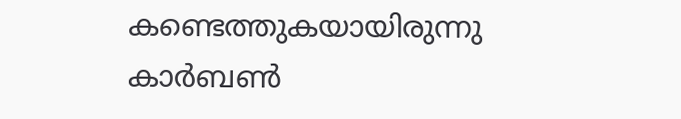കണ്ടെത്തുകയായിരുന്നു കാർബൺ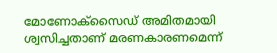മോണോക്സൈഡ് അമിതമായി ശ്വസിച്ചതാണ് മരണകാരണമെന്ന്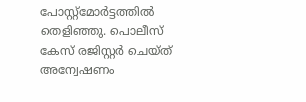പോസ്റ്റ്മോർട്ടത്തിൽ തെളിഞ്ഞു. പൊലീസ് കേസ് രജിസ്റ്റർ ചെയ്ത് അന്വേഷണം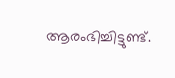ആരംഭിച്ചിട്ടുണ്ട്.